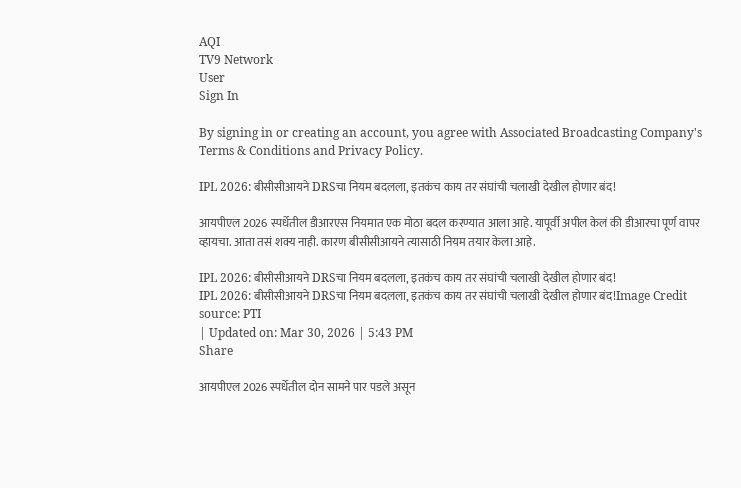AQI
TV9 Network
User
Sign In

By signing in or creating an account, you agree with Associated Broadcasting Company's Terms & Conditions and Privacy Policy.

IPL 2026: बीसीसीआयने DRSचा नियम बदलला, इतकंच काय तर संघांची चलाखी देखील होणार बंद!

आयपीएल 2026 स्पर्धेतील डीआरएस नियमात एक मोठा बदल करण्यात आला आहे. यापूर्वी अपील केलं की डीआरचा पूर्ण वापर व्हायचा. आता तसं शक्य नाही. कारण बीसीसीआयने त्यासाठी नियम तयार केला आहे.

IPL 2026: बीसीसीआयने DRSचा नियम बदलला, इतकंच काय तर संघांची चलाखी देखील होणार बंद!
IPL 2026: बीसीसीआयने DRSचा नियम बदलला, इतकंच काय तर संघांची चलाखी देखील होणार बंद!Image Credit source: PTI
| Updated on: Mar 30, 2026 | 5:43 PM
Share

आयपीएल 2026 स्पर्धेतील दोन सामने पार पडले असून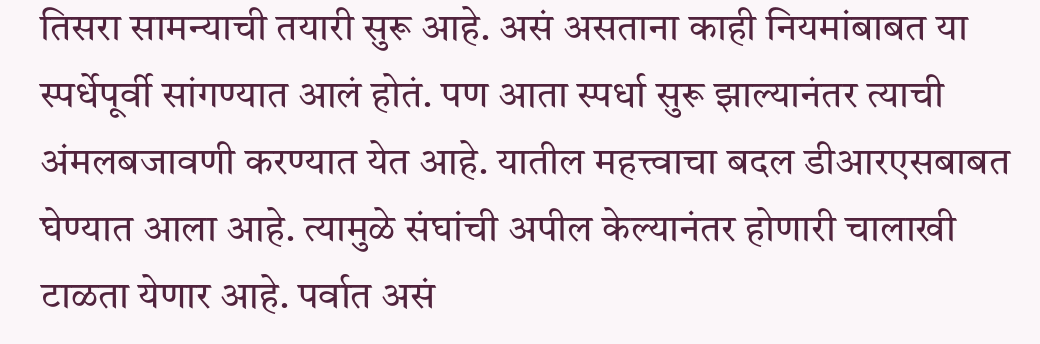तिसरा सामन्याची तयारी सुरू आहे. असं असताना काही नियमांबाबत या स्पर्धेपूर्वी सांगण्यात आलं होतं. पण आता स्पर्धा सुरू झाल्यानंतर त्याची अंमलबजावणी करण्यात येत आहे. यातील महत्त्वाचा बदल डीआरएसबाबत घेण्यात आला आहे. त्यामुळे संघांची अपील केल्यानंतर होणारी चालाखी टाळता येणार आहे. पर्वात असं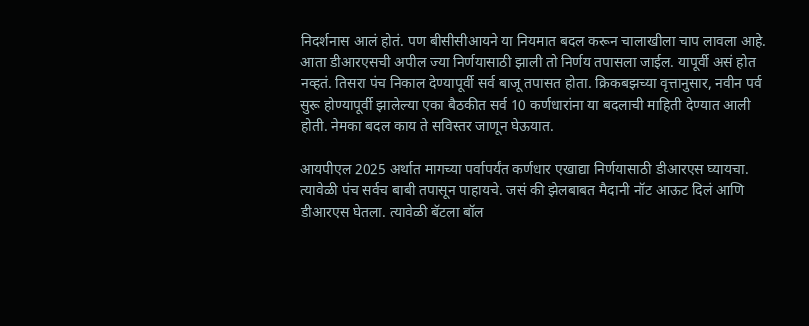निदर्शनास आलं होतं. पण बीसीसीआयने या नियमात बदल करून चालाखीला चाप लावला आहे. आता डीआरएसची अपील ज्या निर्णयासाठी झाली तो निर्णय तपासला जाईल. यापूर्वी असं होत नव्हतं. तिसरा पंच निकाल देण्यापूर्वी सर्व बाजू तपासत होता. क्रिकबझच्या वृत्तानुसार, नवीन पर्व सुरू होण्यापूर्वी झालेल्या एका बैठकीत सर्व 10 कर्णधारांना या बदलाची माहिती देण्यात आली होती. नेमका बदल काय ते सविस्तर जाणून घेऊयात.

आयपीएल 2025 अर्थात मागच्या पर्वापर्यंत कर्णधार एखाद्या निर्णयासाठी डीआरएस घ्यायचा. त्यावेळी पंच सर्वच बाबी तपासून पाहायचे. जसं की झेलबाबत मैदानी नॉट आऊट दिलं आणि डीआरएस घेतला. त्यावेळी बॅटला बॉल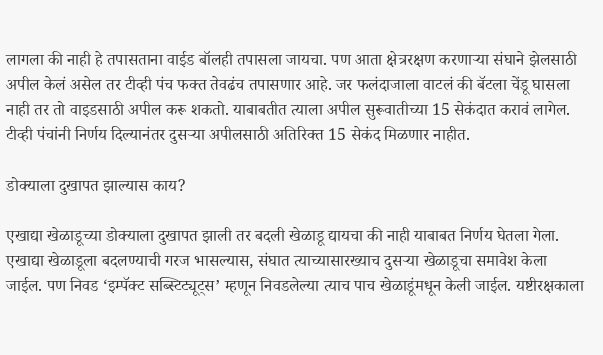लागला की नाही हे तपासताना वाईड बॉलही तपासला जायचा. पण आता क्षेत्ररक्षण करणाऱ्या संघाने झेलसाठी अपील केलं असेल तर टीव्ही पंच फक्त तेवढंच तपासणार आहे. जर फलंदाजाला वाटलं की बॅटला चेंडू घासला नाही तर तो वाइडसाठी अपील करू शकतो. याबाबतीत त्याला अपील सुरूवातीच्या 15 सेकंदात करावं लागेल. टीव्ही पंचांनी निर्णय दिल्यानंतर दुसऱ्या अपीलसाठी अतिरिक्त 15 सेकंद मिळणार नाहीत.

डोक्याला दुखापत झाल्यास काय?

एखाद्या खेळाडूच्या डोक्याला दुखापत झाली तर बदली खेळाडू द्यायचा की नाही याबाबत निर्णय घेतला गेला. एखाद्या खेळाडूला बदलण्याची गरज भासल्यास, संघात त्याच्यासारख्याच दुसऱ्या खेळाडूचा समावेश केला जाईल. पण निवड ‘इम्पॅक्ट सब्स्टिट्यूट्स’ म्हणून निवडलेल्या त्याच पाच खेळाडूंमधून केली जाईल. यष्टीरक्षकाला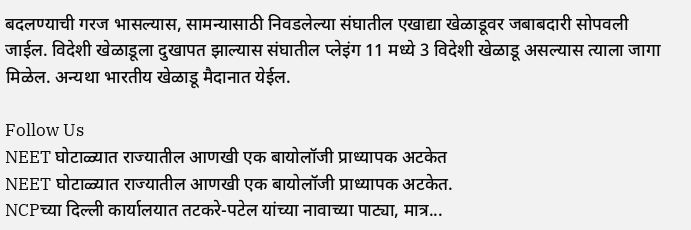बदलण्याची गरज भासल्यास, सामन्यासाठी निवडलेल्या संघातील एखाद्या खेळाडूवर जबाबदारी सोपवली जाईल. विदेशी खेळाडूला दुखापत झाल्यास संघातील प्लेइंग 11 मध्ये 3 विदेशी खेळाडू असल्यास त्याला जागा मिळेल. अन्यथा भारतीय खेळाडू मैदानात येईल.

Follow Us
NEET घोटाळ्यात राज्यातील आणखी एक बायोलॉजी प्राध्यापक अटकेत
NEET घोटाळ्यात राज्यातील आणखी एक बायोलॉजी प्राध्यापक अटकेत.
NCPच्या दिल्ली कार्यालयात तटकरे-पटेल यांच्या नावाच्या पाट्या, मात्र...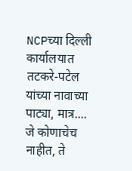NCPच्या दिल्ली कार्यालयात तटकरे-पटेल यांच्या नावाच्या पाट्या, मात्र....
जे कोणाचेच नाहीत, ते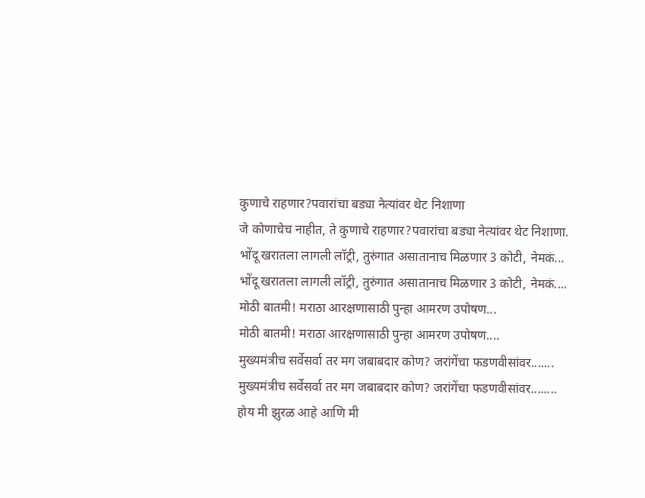कुणाचे राहणार?पवारांचा बड्या नेत्यांवर थेट निशाणा
जे कोणाचेच नाहीत, ते कुणाचे राहणार?पवारांचा बड्या नेत्यांवर थेट निशाणा.
भोंदू खरातला लागली लॉट्री, तुरुंगात असातानाच मिळणार 3 कोटी, नेमकं...
भोंदू खरातला लागली लॉट्री, तुरुंगात असातानाच मिळणार 3 कोटी, नेमकं....
मोठी बातमी! मराठा आरक्षणासाठी पुन्हा आमरण उपोषण...
मोठी बातमी! मराठा आरक्षणासाठी पुन्हा आमरण उपोषण....
मुख्यमंत्रीच सर्वेसर्वा तर मग जबाबदार कोण? जरांगेंचा फडणवीसांवर.......
मुख्यमंत्रीच सर्वेसर्वा तर मग जबाबदार कोण? जरांगेंचा फडणवीसांवर........
होय मी झुरळ आहे आणि मी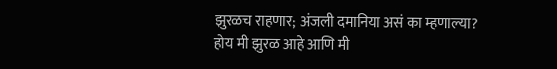झुरळच राहणार; अंजली दमानिया असं का म्हणाल्या?
होय मी झुरळ आहे आणि मी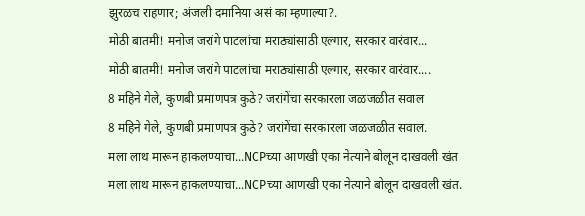झुरळच राहणार; अंजली दमानिया असं का म्हणाल्या?.
मोठी बातमी! मनोज जरांगे पाटलांचा मराठ्यांसाठी एल्गार, सरकार वारंवार...
मोठी बातमी! मनोज जरांगे पाटलांचा मराठ्यांसाठी एल्गार, सरकार वारंवार....
8 महिने गेले, कुणबी प्रमाणपत्र कुठे? जरांगेंचा सरकारला जळजळीत सवाल
8 महिने गेले, कुणबी प्रमाणपत्र कुठे? जरांगेंचा सरकारला जळजळीत सवाल.
मला लाथ मारून हाकलण्याचा...NCPच्या आणखी एका नेत्याने बोलून दाखवली खंत
मला लाथ मारून हाकलण्याचा...NCPच्या आणखी एका नेत्याने बोलून दाखवली खंत.